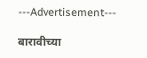---Advertisement---

बारावीच्या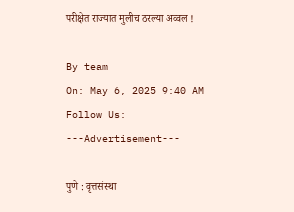परीक्षेत राज्यात मुलीच ठरल्या अव्वल !

By team
On: May 6, 2025 9:40 AM
Follow Us:
---Advertisement---

पुणे : वृत्तसंस्था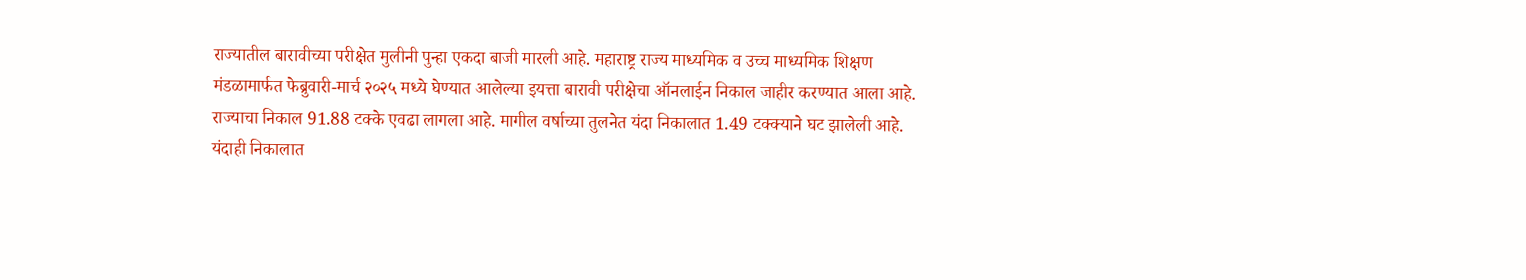राज्यातील बारावीच्या परीक्षेत मुलीनी पुन्हा एकदा बाजी मारली आहे. महाराष्ट्र राज्य माध्यमिक व उच्च माध्यमिक शिक्षण मंडळामार्फत फेब्रुवारी-मार्च २०२५ मध्ये घेण्यात आलेल्या इयत्ता बारावी परीक्षेचा ऑनलाईन निकाल जाहीर करण्यात आला आहे. राज्याचा निकाल 91.88 टक्के एवढा लागला आहे. मागील वर्षाच्या तुलनेत यंदा निकालात 1.49 टक्क्याने घट झालेली आहे. यंदाही निकालात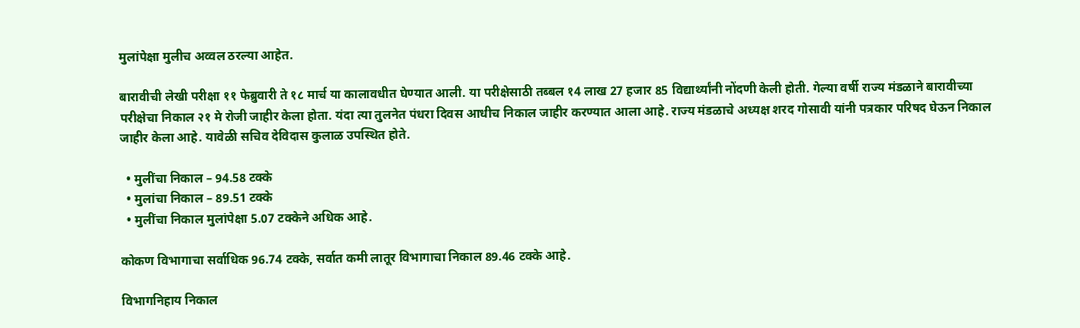मुलांपेक्षा मुलीच अव्वल ठरल्या आहेत.

बारावीची लेखी परीक्षा ११ फेब्रुवारी ते १८ मार्च या कालावधीत घेण्यात आली. या परीक्षेसाठी तब्बल १4 लाख 27 हजार 85 विद्यार्थ्यांनी नोंदणी केली होती. गेल्या वर्षी राज्य मंडळाने बारावीच्या परीक्षेचा निकाल २१ मे रोजी जाहीर केला होता. यंदा त्या तुलनेत पंधरा दिवस आधीच निकाल जाहीर करण्यात आला आहे. राज्य मंडळाचे अध्यक्ष शरद गोसावी यांनी पत्रकार परिषद घेऊन निकाल जाहीर केला आहे. यावेळी सचिव देविदास कुलाळ उपस्थित होते.

  • मुलींचा निकाल – 94.58 टक्के
  • मुलांचा निकाल – 89.51 टक्के
  • मुलींचा निकाल मुलांपेक्षा 5.07 टक्केने अधिक आहे.

कोकण विभागाचा सर्वाधिक 96.74 टक्के, सर्वात कमी लातूर विभागाचा निकाल 89.46 टक्के आहे.

विभागनिहाय निकाल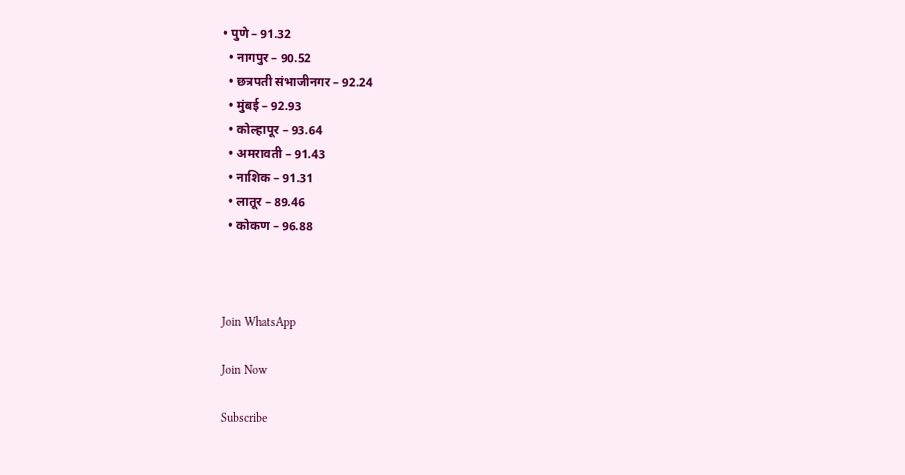• पुणे – 91.32
  • नागपुर – 90.52
  • छत्रपती संभाजीनगर – 92.24
  • मुंबई – 92.93
  • कोल्हापूर – 93.64
  • अमरावती – 91.43
  • नाशिक – 91.31
  • लातूर – 89.46
  • कोकण – 96.88



Join WhatsApp

Join Now

Subscribe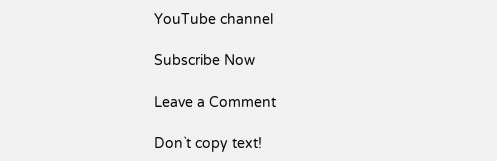YouTube channel

Subscribe Now

Leave a Comment

Don`t copy text!